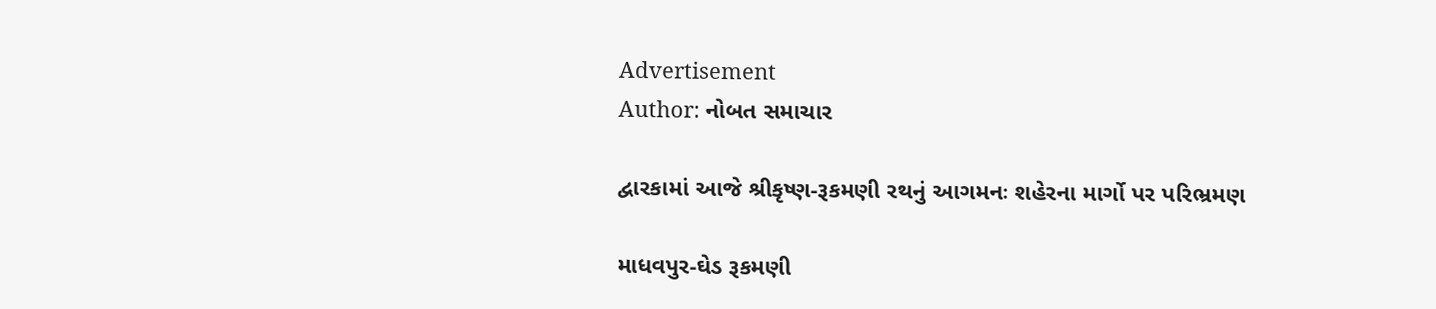Advertisement
Author: નોબત સમાચાર

દ્વારકામાં આજે શ્રીકૃષ્ણ-રૂકમણી રથનું આગમનઃ શહેરના માર્ગો પર પરિભ્રમણ

માધવપુર-ઘેડ રૂકમણી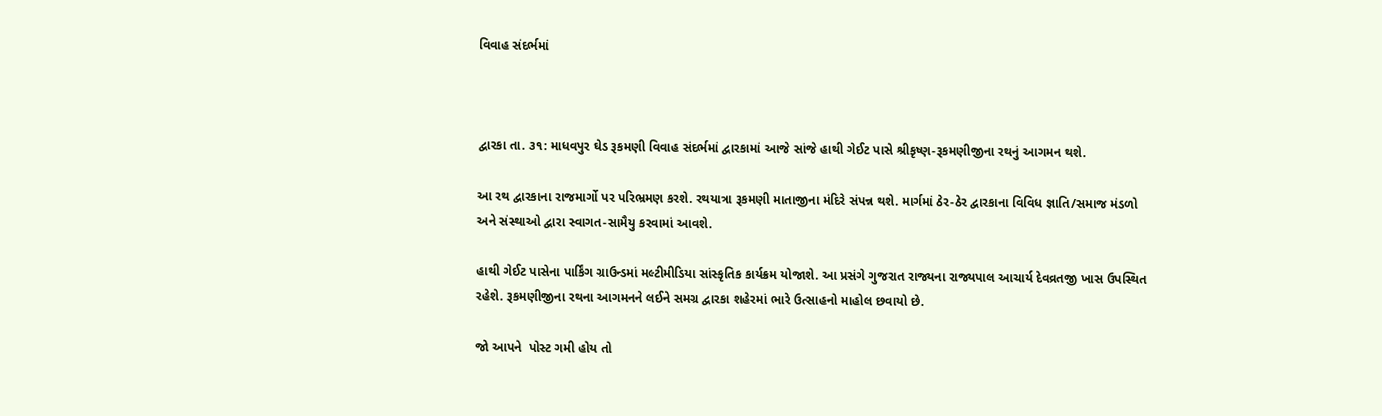વિવાહ સંદર્ભમાં



દ્વારકા તા. ૩૧: માધવપુર ઘેડ રૂકમણી વિવાહ સંદર્ભમાં દ્વારકામાં આજે સાંજે હાથી ગેઈટ પાસે શ્રીકૃષ્ણ-રૂકમણીજીના રથનું આગમન થશે.

આ રથ દ્વારકાના રાજમાર્ગો પર પરિભ્રમણ કરશે. રથયાત્રા રૂકમણી માતાજીના મંદિરે સંપન્ન થશે. માર્ગમાં ઠેર-ઠેર દ્વારકાના વિવિધ જ્ઞાતિ/સમાજ મંડળો અને સંસ્થાઓ દ્વારા સ્વાગત-સામૈયુ કરવામાં આવશે.

હાથી ગેઈટ પાસેના પાર્કિંગ ગ્રાઉન્ડમાં મલ્ટીમીડિયા સાંસ્કૃતિક કાર્યક્રમ યોજાશે. આ પ્રસંગે ગુજરાત રાજ્યના રાજ્યપાલ આચાર્ય દેવવ્રતજી ખાસ ઉપસ્થિત રહેશે. રૂકમણીજીના રથના આગમનને લઈને સમગ્ર દ્વારકા શહેરમાં ભારે ઉત્સાહનો માહોલ છવાયો છે.

જો આપને  પોસ્ટ ગમી હોય તો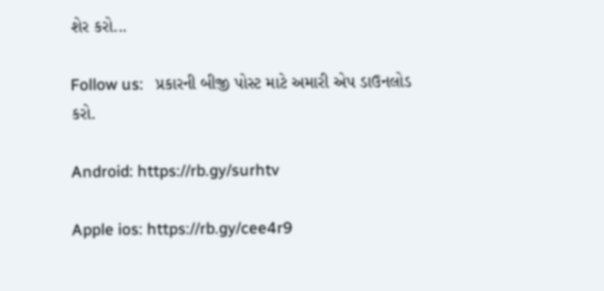શેર કરો...

Follow us:   પ્રકારની બીજી પોસ્ટ માટે અમારી એપ ડાઉનલોડ કરો.

Android: https://rb.gy/surhtv

Apple ios: https://rb.gy/cee4r9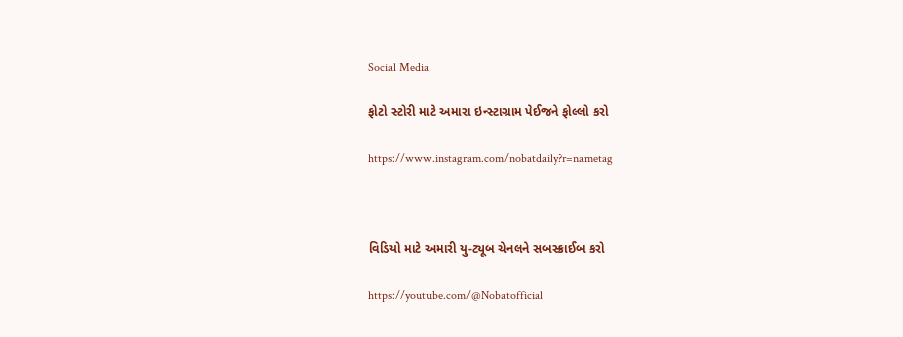Social Media

ફોટો સ્ટોરી માટે અમારા ઇન્સ્ટાગ્રામ પેઈજને ફોલ્લો કરો

https://www.instagram.com/nobatdaily?r=nametag



વિડિયો માટે અમારી યુ-ટ્યૂબ ચેનલને સબસ્ક્રાઈબ કરો

https://youtube.com/@Nobatofficial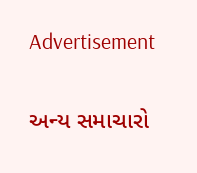Advertisement

અન્ય સમાચારો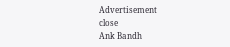Advertisement
close
Ank Bandh